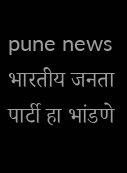pune news भारतीय जनता पार्टी हा भांडणे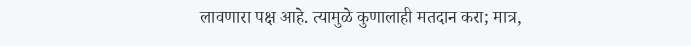लावणारा पक्ष आहे. त्यामुळे कुणालाही मतदान करा; मात्र,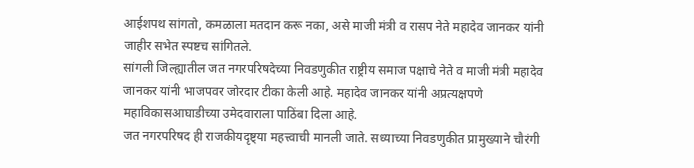आईशपथ सांगतो, कमळाला मतदान करू नका, असे माजी मंत्री व रासप नेते महादेव जानकर यांनी जाहीर सभेत स्पष्टच सांगितले.
सांगली जिल्ह्यातील जत नगरपरिषदेच्या निवडणुकीत राष्ट्रीय समाज पक्षाचे नेते व माजी मंत्री महादेव जानकर यांनी भाजपवर जोरदार टीका केली आहे. महादेव जानकर यांनी अप्रत्यक्षपणे महाविकासआघाडीच्या उमेदवाराला पाठिंबा दिला आहे.
जत नगरपरिषद ही राजकीयदृष्ट्या महत्त्वाची मानली जाते. सध्याच्या निवडणुकीत प्रामुख्याने चौरंगी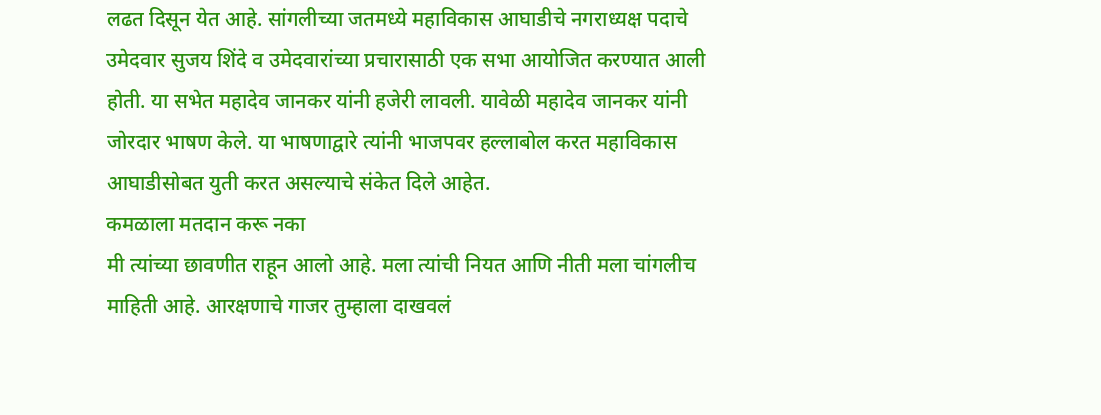लढत दिसून येत आहे. सांगलीच्या जतमध्ये महाविकास आघाडीचे नगराध्यक्ष पदाचे उमेदवार सुजय शिंदे व उमेदवारांच्या प्रचारासाठी एक सभा आयोजित करण्यात आली होती. या सभेत महादेव जानकर यांनी हजेरी लावली. यावेळी महादेव जानकर यांनी जोरदार भाषण केले. या भाषणाद्वारे त्यांनी भाजपवर हल्लाबोल करत महाविकास आघाडीसोबत युती करत असल्याचे संकेत दिले आहेत.
कमळाला मतदान करू नका
मी त्यांच्या छावणीत राहून आलो आहे. मला त्यांची नियत आणि नीती मला चांगलीच माहिती आहे. आरक्षणाचे गाजर तुम्हाला दाखवलं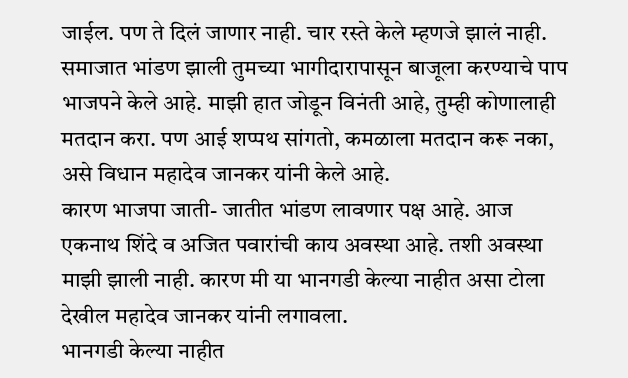जाईल. पण ते दिलं जाणार नाही. चार रस्ते केले म्हणजे झालं नाही. समाजात भांडण झाली तुमच्या भागीदारापासून बाजूला करण्याचे पाप भाजपने केले आहे. माझी हात जोडून विनंती आहे, तुम्ही कोणालाही मतदान करा. पण आई शप्पथ सांगतो, कमळाला मतदान करू नका, असे विधान महादेव जानकर यांनी केले आहे.
कारण भाजपा जाती- जातीत भांडण लावणार पक्ष आहे. आज एकनाथ शिंदे व अजित पवारांची काय अवस्था आहे. तशी अवस्था माझी झाली नाही. कारण मी या भानगडी केल्या नाहीत असा टोला देखील महादेव जानकर यांनी लगावला.
भानगडी केल्या नाहीत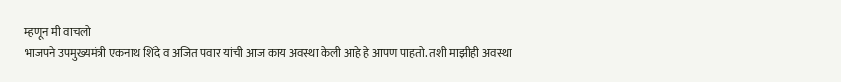म्हणून मी वाचलो
भाजपने उपमुख्यमंत्री एकनाथ शिंदे व अजित पवार यांची आज काय अवस्था केली आहे हे आपण पाहतो. तशी माझीही अवस्था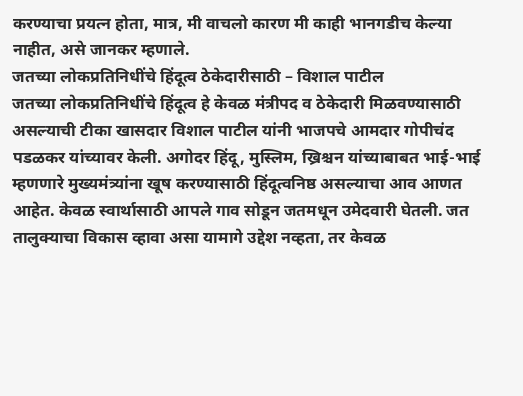करण्याचा प्रयत्न होता, मात्र, मी वाचलो कारण मी काही भानगडीच केल्या नाहीत, असे जानकर म्हणाले.
जतच्या लोकप्रतिनिधींचे हिंदूत्व ठेकेदारीसाठी – विशाल पाटील
जतच्या लोकप्रतिनिधींचे हिंदूत्व हे केवळ मंत्रीपद व ठेकेदारी मिळवण्यासाठी असल्याची टीका खासदार विशाल पाटील यांनी भाजपचे आमदार गोपीचंद पडळकर यांच्यावर केली. अगोदर हिंदू, मुस्लिम, ख्रिश्चन यांच्याबाबत भाई-भाई म्हणणारे मुख्यमंत्र्यांना खूष करण्यासाठी हिंदूत्वनिष्ठ असल्याचा आव आणत आहेत. केवळ स्वार्थासाठी आपले गाव सोडून जतमधून उमेदवारी घेतली. जत तालुक्याचा विकास व्हावा असा यामागे उद्देश नव्हता, तर केवळ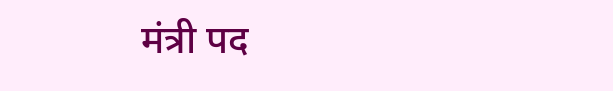मंत्री पद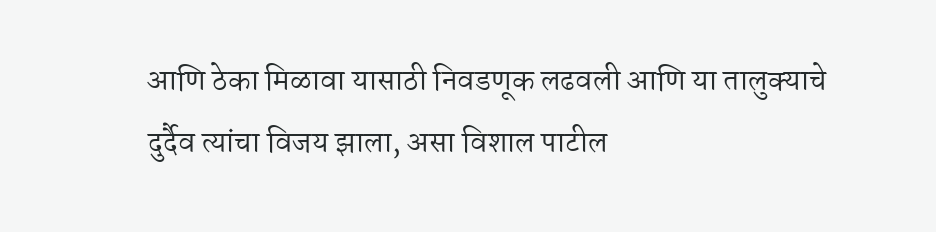आणि ठेका मिळावा यासाठी निवडणूक लढवली आणि या तालुक्याचे दुर्दैव त्यांचा विजय झाला, असा विशाल पाटील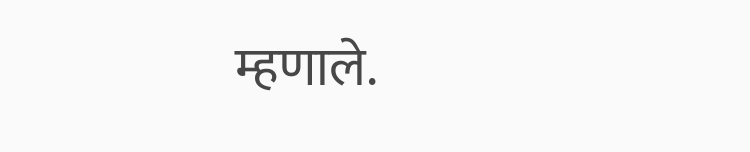म्हणाले.